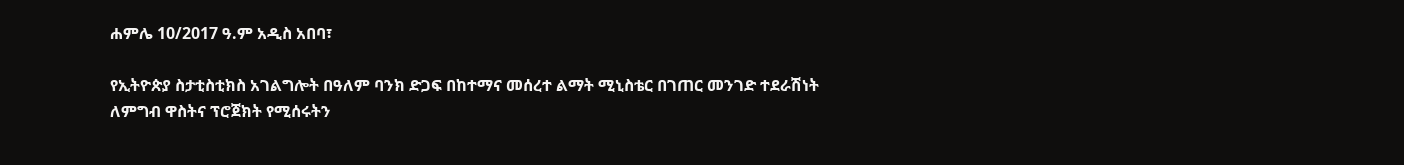ሐምሌ 10/2017 ዓ.ም አዲስ አበባ፣

የኢትዮጵያ ስታቲስቲክስ አገልግሎት በዓለም ባንክ ድጋፍ በከተማና መሰረተ ልማት ሚኒስቴር በገጠር መንገድ ተደራሽነት ለምግብ ዋስትና ፕሮጀክት የሚሰሩትን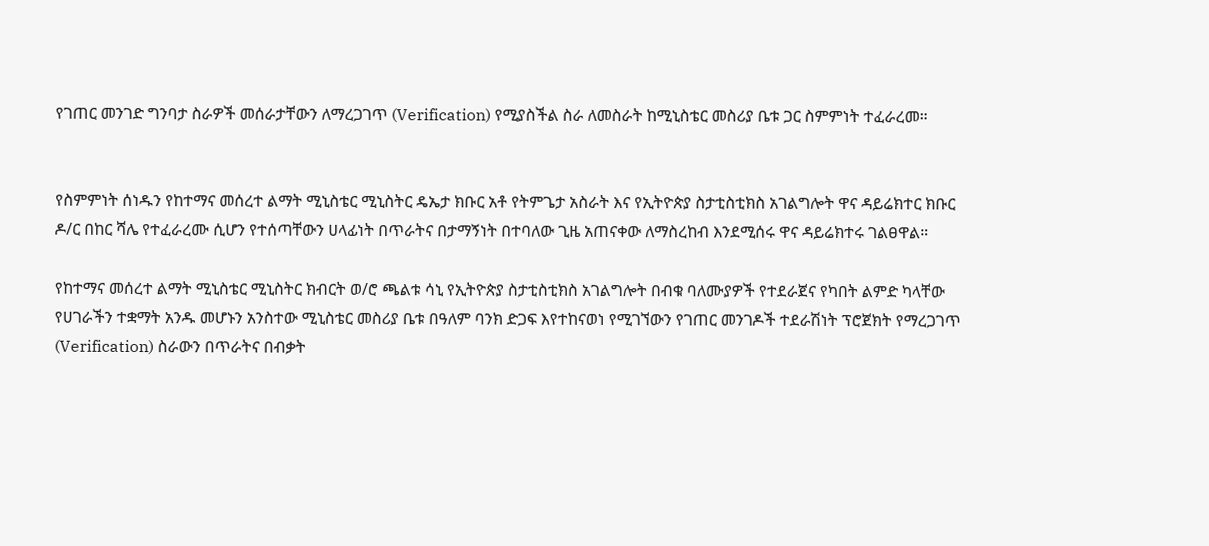የገጠር መንገድ ግንባታ ስራዎች መሰራታቸውን ለማረጋገጥ (Verification) የሚያስችል ስራ ለመስራት ከሚኒስቴር መስሪያ ቤቱ ጋር ስምምነት ተፈራረመ።


የስምምነት ሰነዱን የከተማና መሰረተ ልማት ሚኒስቴር ሚኒስትር ዴኤታ ክቡር አቶ የትምጌታ አስራት እና የኢትዮጵያ ስታቲስቲክስ አገልግሎት ዋና ዳይሬክተር ክቡር ዶ/ር በከር ሻሌ የተፈራረሙ ሲሆን የተሰጣቸውን ሀላፊነት በጥራትና በታማኝነት በተባለው ጊዜ አጠናቀው ለማስረከብ እንደሚሰሩ ዋና ዳይሬክተሩ ገልፀዋል።

የከተማና መሰረተ ልማት ሚኒስቴር ሚኒስትር ክብርት ወ/ሮ ጫልቱ ሳኒ የኢትዮጵያ ስታቲስቲክስ አገልግሎት በብቁ ባለሙያዎች የተደራጀና የካበት ልምድ ካላቸው የሀገራችን ተቋማት አንዱ መሆኑን አንስተው ሚኒስቴር መስሪያ ቤቱ በዓለም ባንክ ድጋፍ እየተከናወነ የሚገኘውን የገጠር መንገዶች ተደራሽነት ፕሮጀክት የማረጋገጥ (Verification) ስራውን በጥራትና በብቃት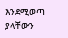እንደሚወጣ ያላቸውን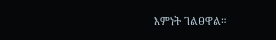እምነት ገልፀዋል።